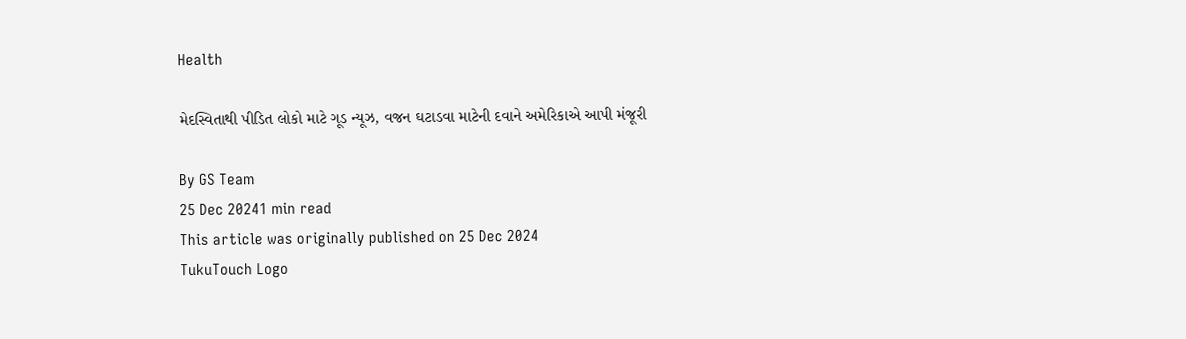Health

મેદસ્વિતાથી પીડિત લોકો માટે ગૂડ ન્યૂઝ, વજન ઘટાડવા માટેની દવાને અમેરિકાએ આપી મંજૂરી

By GS Team
25 Dec 20241 min read
This article was originally published on 25 Dec 2024
TukuTouch Logo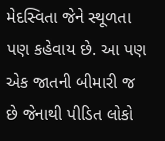મેદસ્વિતા જેને સ્થૂળતા પણ કહેવાય છે. આ પણ એક જાતની બીમારી જ છે જેનાથી પીડિત લોકો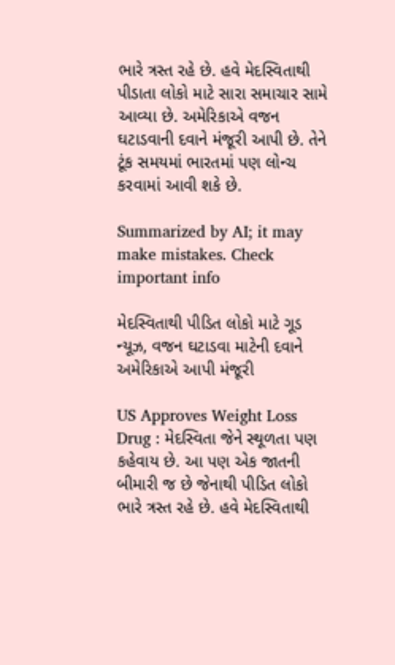ભારે ત્રસ્ત રહે છે. હવે મેદસ્વિતાથી પીડાતા લોકો માટે સારા સમાચાર સામે આવ્યા છે. અમેરિકાએ વજન ઘટાડવાની દવાને મંજૂરી આપી છે. તેને ટૂંક સમયમાં ભારતમાં પણ લોન્ચ કરવામાં આવી શકે છે.

Summarized by AI; it may make mistakes. Check important info

મેદસ્વિતાથી પીડિત લોકો માટે ગૂડ ન્યૂઝ, વજન ઘટાડવા માટેની દવાને અમેરિકાએ આપી મંજૂરી

US Approves Weight Loss Drug : મેદસ્વિતા જેને સ્થૂળતા પણ કહેવાય છે. આ પણ એક જાતની બીમારી જ છે જેનાથી પીડિત લોકો ભારે ત્રસ્ત રહે છે. હવે મેદસ્વિતાથી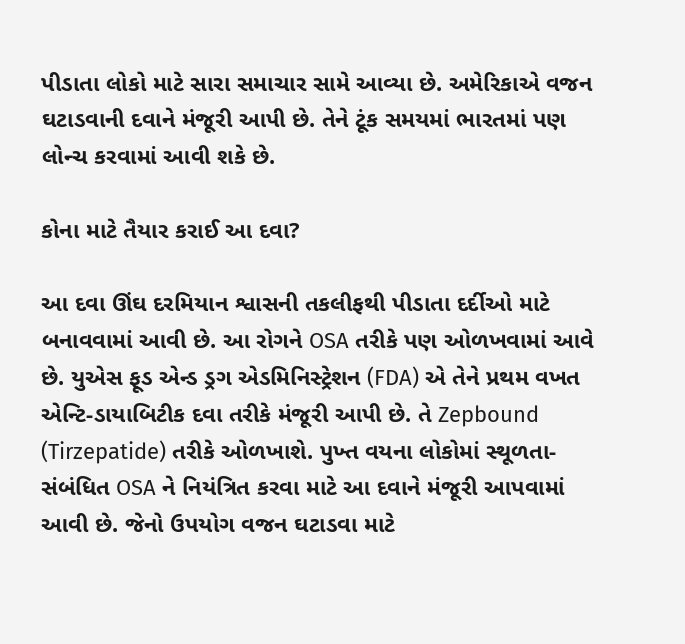પીડાતા લોકો માટે સારા સમાચાર સામે આવ્યા છે. અમેરિકાએ વજન ઘટાડવાની દવાને મંજૂરી આપી છે. તેને ટૂંક સમયમાં ભારતમાં પણ લોન્ચ કરવામાં આવી શકે છે.

કોના માટે તૈયાર કરાઈ આ દવા?

આ દવા ઊંઘ દરમિયાન શ્વાસની તકલીફથી પીડાતા દર્દીઓ માટે બનાવવામાં આવી છે. આ રોગને OSA તરીકે પણ ઓળખવામાં આવે છે. યુએસ ફૂડ એન્ડ ડ્રગ એડમિનિસ્ટ્રેશન (FDA) એ તેને પ્રથમ વખત એન્ટિ-ડાયાબિટીક દવા તરીકે મંજૂરી આપી છે. તે Zepbound (Tirzepatide) તરીકે ઓળખાશે. પુખ્ત વયના લોકોમાં સ્થૂળતા-સંબંધિત OSA ને નિયંત્રિત કરવા માટે આ દવાને મંજૂરી આપવામાં આવી છે. જેનો ઉપયોગ વજન ઘટાડવા માટે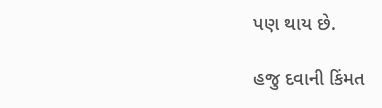પણ થાય છે.

હજુ દવાની કિંમત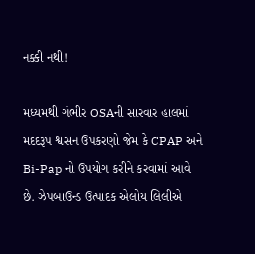નક્કી નથી!

મધ્યમથી ગંભીર OSAની સારવાર હાલમાં મદદરૂપ શ્વસન ઉપકરણો જેમ કે CPAP અને Bi-Pap નો ઉપયોગ કરીને કરવામાં આવે છે. ઝેપબાઉન્ડ ઉત્પાદક એલોય લિલીએ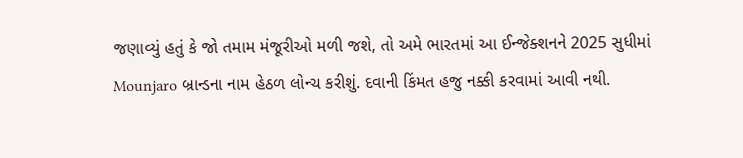જણાવ્યું હતું કે જો તમામ મંજૂરીઓ મળી જશે, તો અમે ભારતમાં આ ઈન્જેક્શનને 2025 સુધીમાં Mounjaro બ્રાન્ડના નામ હેઠળ લોન્ચ કરીશું. દવાની કિંમત હજુ નક્કી કરવામાં આવી નથી.